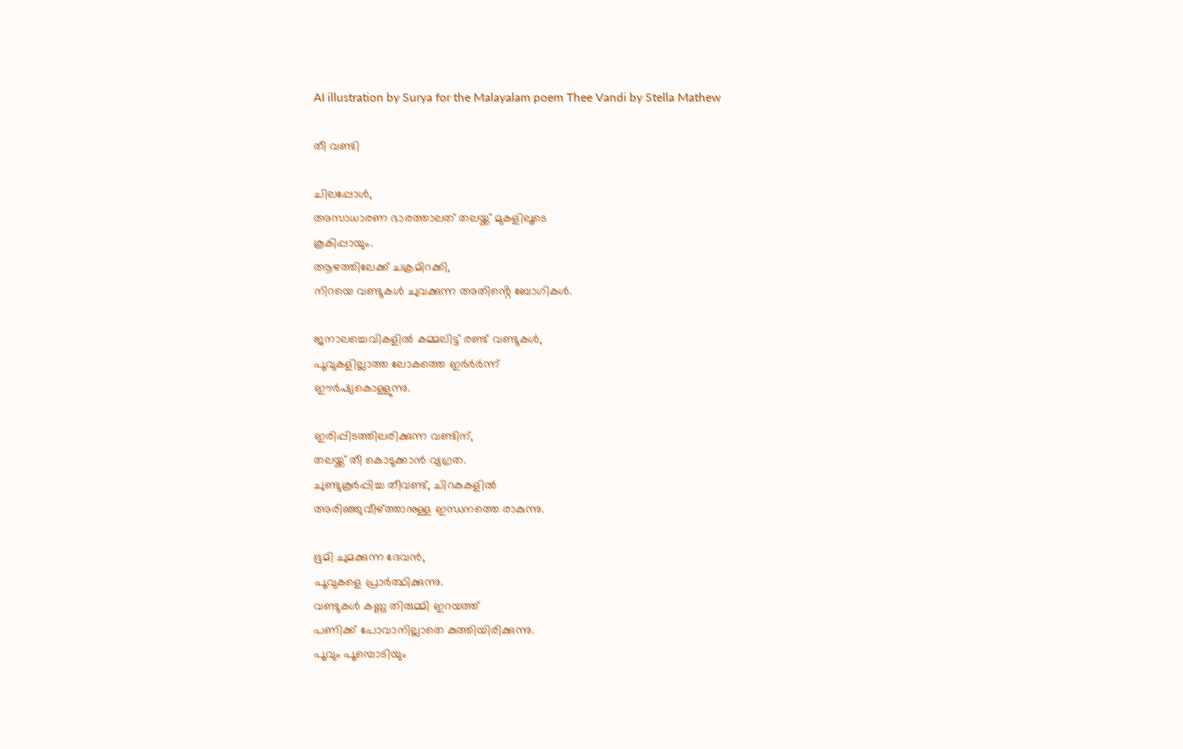AI illustration by Surya for the Malayalam poem Thee Vandi by Stella Mathew

തീ വണ്ടി

ചിലപ്പോൾ,
അസാധാരണ ഭാരത്താലത് തലയ്ക്ക് മുകളിലൂടെ
കൂകിപ്പായും.
ആഴത്തിലേക്ക് ചക്രമിറക്കി,
നിറയെ വണ്ടുകൾ ചുവക്കുന്ന അതിൻ്റെ ബോഗികൾ.

ജനാലച്ചെവികളിൽ കമ്മലിട്ട് രണ്ട് വണ്ടുകൾ,
പൂവുകളില്ലാത്ത ലോകത്തെ ഇർർർന്ന്
ഈർഷ്യകൊള്ളുന്നു.

ഇരിപ്പിടത്തിലരിക്കുന്ന വണ്ടിന്,
തലയ്ക്ക് തീ കൊടുക്കാൻ വ്യഗ്രത.
ചുണ്ടുകൂർപ്പിച്ച തീവണ്ട്, ചിറകുകളിൽ
അരിഞ്ഞുവീഴ്ത്താനുള്ള ഇന്ധനത്തെ രാകുന്നു.

ഭൂമി ചുമക്കുന്ന ദേവൻ,
പൂവുകളെ പ്രാർത്ഥിക്കുന്നു.
വണ്ടുകൾ കണ്ണു തിരുമ്മി ഇറയത്ത്
പണിക്ക് പോവാനില്ലാതെ കുത്തിയിരിക്കുന്നു.
പൂവും പൂമ്പൊടിയും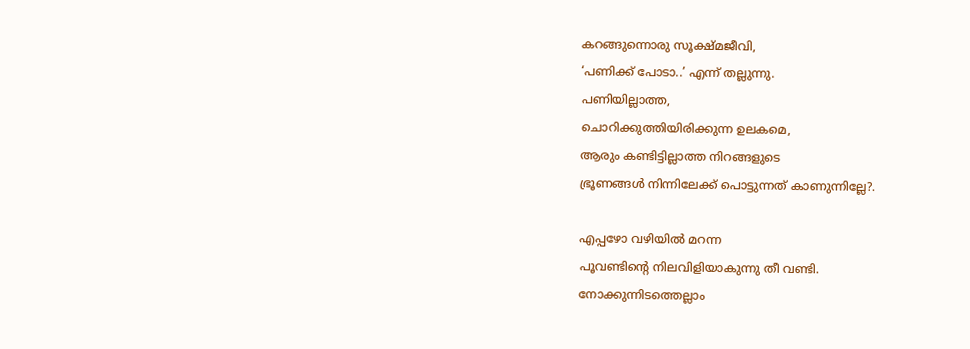കറങ്ങുന്നൊരു സൂക്ഷ്മജീവി,
‘പണിക്ക് പോടാ..’ എന്ന് തല്ലുന്നു.
പണിയില്ലാത്ത,
ചൊറിക്കുത്തിയിരിക്കുന്ന ഉലകമെ,
ആരും കണ്ടിട്ടില്ലാത്ത നിറങ്ങളുടെ
ഭ്രൂണങ്ങൾ നിന്നിലേക്ക് പൊട്ടുന്നത് കാണുന്നില്ലേ?.

എപ്പഴോ വഴിയിൽ മറന്ന
പൂവണ്ടിൻ്റെ നിലവിളിയാകുന്നു തീ വണ്ടി.
നോക്കുന്നിടത്തെല്ലാം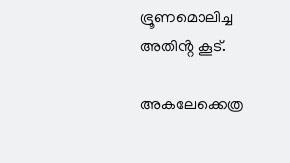ഭ്രൂണമൊലിച്ച
അതിൻ്റ കൂട്.

അകലേക്കെത്ര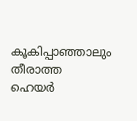കൂകിപ്പാഞ്ഞാലും തീരാത്ത
ഹെയർ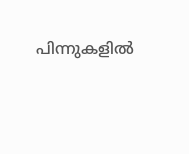പിന്നുകളിൽ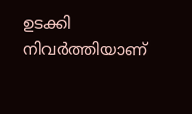ഉടക്കി നിവർത്തിയാണ്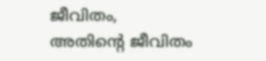ജീവിതം,
അതിൻ്റെ ജീവിതം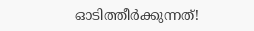ഓടിത്തീർക്കുന്നത്!